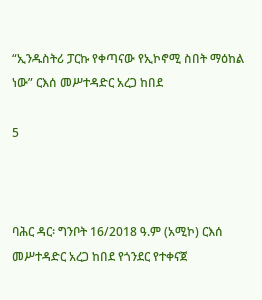“ኢንዱስትሪ ፓርኩ የቀጣናው የኢኮኖሚ ስበት ማዕከል ነው” ርእሰ መሥተዳድር አረጋ ከበደ

5



ባሕር ዳር፡ ግንቦት 16/2018 ዓ.ም (አሚኮ) ርእሰ መሥተዳድር አረጋ ከበደ የጎንደር የተቀናጀ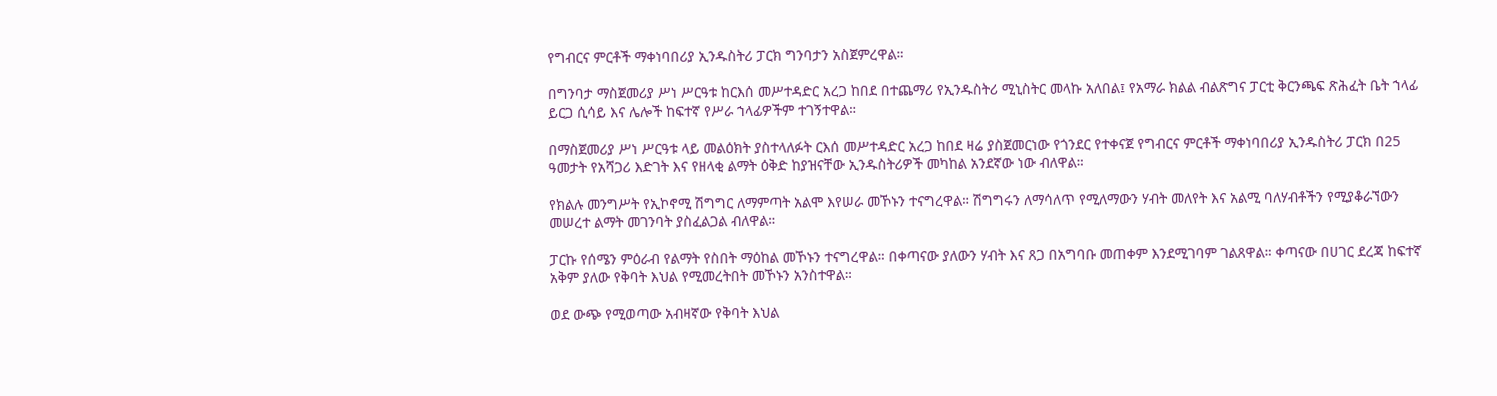የግብርና ምርቶች ማቀነባበሪያ ኢንዱስትሪ ፓርክ ግንባታን አስጀምረዋል።

በግንባታ ማስጀመሪያ ሥነ ሥርዓቱ ከርእሰ መሥተዳድር አረጋ ከበደ በተጨማሪ የኢንዱስትሪ ሚኒስትር መላኩ አለበል፤ የአማራ ክልል ብልጽግና ፓርቲ ቅርንጫፍ ጽሕፈት ቤት ኀላፊ ይርጋ ሲሳይ እና ሌሎች ከፍተኛ የሥራ ኀላፊዎችም ተገኝተዋል።

በማስጀመሪያ ሥነ ሥርዓቱ ላይ መልዕክት ያስተላለፉት ርእሰ መሥተዳድር አረጋ ከበደ ዛሬ ያስጀመርነው የጎንደር የተቀናጀ የግብርና ምርቶች ማቀነባበሪያ ኢንዱስትሪ ፓርክ በ25 ዓመታት የአሻጋሪ እድገት እና የዘላቂ ልማት ዕቅድ ከያዝናቸው ኢንዱስትሪዎች መካከል አንደኛው ነው ብለዋል።

የክልሉ መንግሥት የኢኮኖሚ ሽግግር ለማምጣት አልሞ እየሠራ መኾኑን ተናግረዋል። ሽግግሩን ለማሳለጥ የሚለማውን ሃብት መለየት እና አልሚ ባለሃብቶችን የሚያቆራኘውን መሠረተ ልማት መገንባት ያስፈልጋል ብለዋል።

ፓርኩ የሰሜን ምዕራብ የልማት የስበት ማዕከል መኾኑን ተናግረዋል። በቀጣናው ያለውን ሃብት እና ጸጋ በአግባቡ መጠቀም እንደሚገባም ገልጸዋል። ቀጣናው በሀገር ደረጃ ከፍተኛ አቅም ያለው የቅባት እህል የሚመረትበት መኾኑን አንስተዋል።

ወደ ውጭ የሚወጣው አብዛኛው የቅባት እህል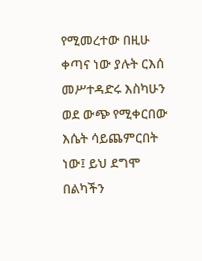የሚመረተው በዚሁ ቀጣና ነው ያሉት ርእሰ መሥተዳድሩ እስካሁን ወደ ውጭ የሚቀርበው እሴት ሳይጨምርበት ነው፤ ይህ ደግሞ በልካችን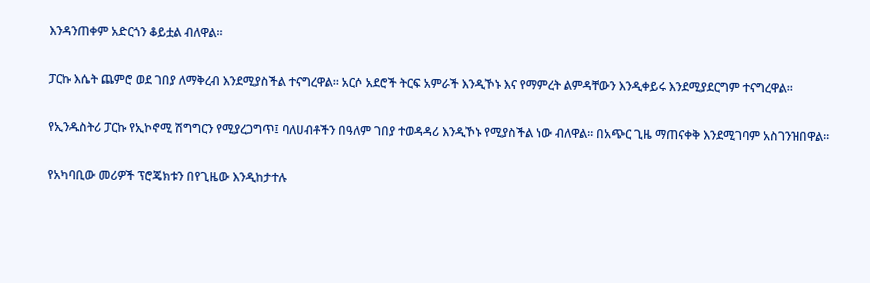እንዳንጠቀም አድርጎን ቆይቷል ብለዋል።

ፓርኩ እሴት ጨምሮ ወደ ገበያ ለማቅረብ እንደሚያስችል ተናግረዋል። አርሶ አደሮች ትርፍ አምራች እንዲኾኑ እና የማምረት ልምዳቸውን እንዲቀይሩ እንደሚያደርግም ተናግረዋል።

የኢንዱስትሪ ፓርኩ የኢኮኖሚ ሽግግርን የሚያረጋግጥ፤ ባለሀብቶችን በዓለም ገበያ ተወዳዳሪ እንዲኾኑ የሚያስችል ነው ብለዋል። በአጭር ጊዜ ማጠናቀቅ እንደሚገባም አስገንዝበዋል።

የአካባቢው መሪዎች ፕሮጄክቱን በየጊዜው እንዲከታተሉ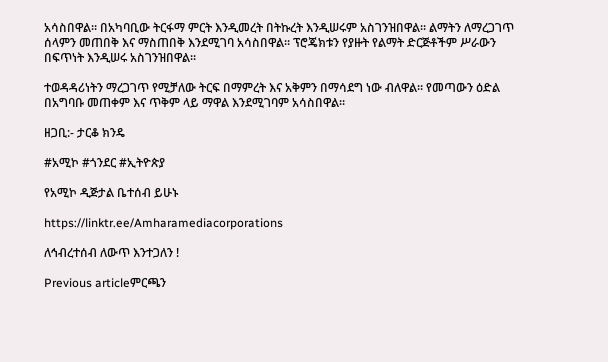አሳስበዋል። በአካባቢው ትርፋማ ምርት እንዲመረት በትኩረት እንዲሠሩም አስገንዝበዋል። ልማትን ለማረጋገጥ ሰላምን መጠበቅ እና ማስጠበቅ እንደሚገባ አሳስበዋል። ፕሮጄክቱን የያዙት የልማት ድርጅቶችም ሥራውን በፍጥነት እንዲሠሩ አስገንዝበዋል።

ተወዳዳሪነትን ማረጋገጥ የሚቻለው ትርፍ በማምረት እና አቅምን በማሳደግ ነው ብለዋል። የመጣውን ዕድል በአግባቡ መጠቀም እና ጥቅም ላይ ማዋል እንደሚገባም አሳስበዋል።

ዘጋቢ:- ታርቆ ክንዴ

#አሚኮ #ጎንደር #ኢትዮጵያ

የአሚኮ ዲጅታል ቤተሰብ ይሁኑ

https://linktr.ee/Amharamediacorporations

ለኅብረተሰብ ለውጥ እንተጋለን !

Previous articleምርጫን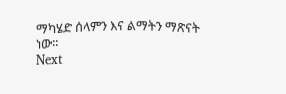ማካሄድ ሰላምን እና ልማትን ማጽናት ነው።
Next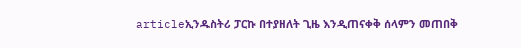articleኢንዱስትሪ ፓርኩ በተያዘለት ጊዜ እንዲጠናቀቅ ሰላምን መጠበቅ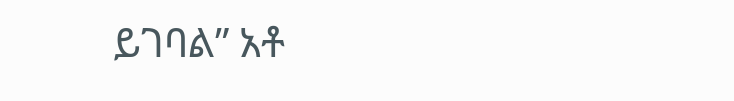ይገባል” አቶ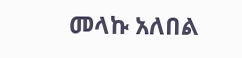መላኩ አለበል